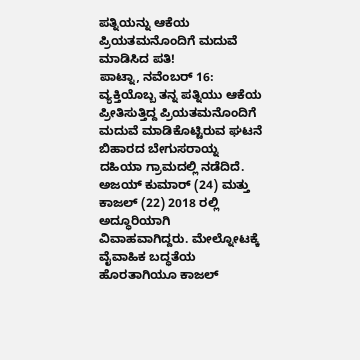ಪತ್ನಿಯನ್ನು ಆಕೆಯ ಪ್ರಿಯತಮನೊಂದಿಗೆ ಮದುವೆ ಮಾಡಿಸಿದ ಪತಿ!
ಪಾಟ್ನಾ, ನವೆಂಬರ್ 16: ವ್ಯಕ್ತಿಯೊಬ್ಬ ತನ್ನ ಪತ್ನಿಯು ಆಕೆಯ ಪ್ರೀತಿಸುತ್ತಿದ್ದ ಪ್ರಿಯತಮನೊಂದಿಗೆ ಮದುವೆ ಮಾಡಿಕೊಟ್ಟಿರುವ ಘಟನೆ ಬಿಹಾರದ ಬೇಗುಸರಾಯ್ನ ದಹಿಯಾ ಗ್ರಾಮದಲ್ಲಿ ನಡೆದಿದೆ.
ಅಜಯ್ ಕುಮಾರ್ (24) ಮತ್ತು ಕಾಜಲ್ (22) 2018 ರಲ್ಲಿ ಅದ್ಧೂರಿಯಾಗಿ ವಿವಾಹವಾಗಿದ್ದರು. ಮೇಲ್ನೋಟಕ್ಕೆ ವೈವಾಹಿಕ ಬದ್ಧತೆಯ ಹೊರತಾಗಿಯೂ ಕಾಜಲ್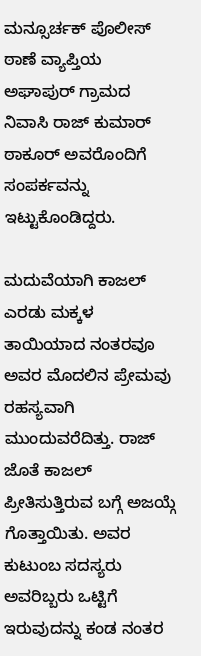ಮನ್ಸೂರ್ಚಕ್ ಪೊಲೀಸ್ ಠಾಣೆ ವ್ಯಾಪ್ತಿಯ ಅಘಾಪುರ್ ಗ್ರಾಮದ ನಿವಾಸಿ ರಾಜ್ ಕುಮಾರ್ ಠಾಕೂರ್ ಅವರೊಂದಿಗೆ ಸಂಪರ್ಕವನ್ನು ಇಟ್ಟುಕೊಂಡಿದ್ದರು.

ಮದುವೆಯಾಗಿ ಕಾಜಲ್ ಎರಡು ಮಕ್ಕಳ ತಾಯಿಯಾದ ನಂತರವೂ ಅವರ ಮೊದಲಿನ ಪ್ರೇಮವು ರಹಸ್ಯವಾಗಿ ಮುಂದುವರೆದಿತ್ತು. ರಾಜ್ ಜೊತೆ ಕಾಜಲ್ ಪ್ರೀತಿಸುತ್ತಿರುವ ಬಗ್ಗೆ ಅಜಯ್ಗೆ ಗೊತ್ತಾಯಿತು. ಅವರ ಕುಟುಂಬ ಸದಸ್ಯರು ಅವರಿಬ್ಬರು ಒಟ್ಟಿಗೆ ಇರುವುದನ್ನು ಕಂಡ ನಂತರ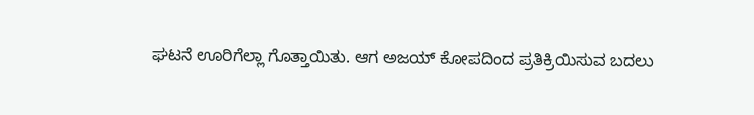ಘಟನೆ ಊರಿಗೆಲ್ಲಾ ಗೊತ್ತಾಯಿತು. ಆಗ ಅಜಯ್ ಕೋಪದಿಂದ ಪ್ರತಿಕ್ರಿಯಿಸುವ ಬದಲು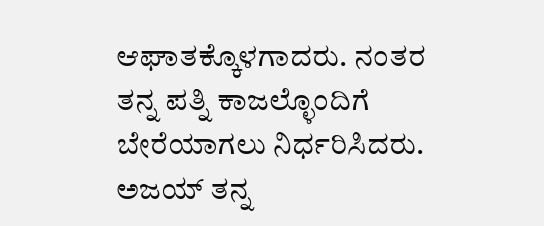ಆಘಾತಕ್ಕೊಳಗಾದರು. ನಂತರ ತನ್ನ ಪತ್ನಿ ಕಾಜಲ್ಳೊಂದಿಗೆ ಬೇರೆಯಾಗಲು ನಿರ್ಧರಿಸಿದರು.
ಅಜಯ್ ತನ್ನ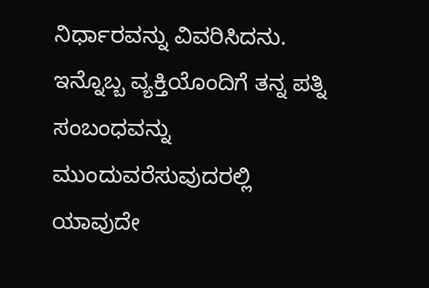ನಿರ್ಧಾರವನ್ನು ವಿವರಿಸಿದನು. ಇನ್ನೊಬ್ಬ ವ್ಯಕ್ತಿಯೊಂದಿಗೆ ತನ್ನ ಪತ್ನಿ ಸಂಬಂಧವನ್ನು ಮುಂದುವರೆಸುವುದರಲ್ಲಿ ಯಾವುದೇ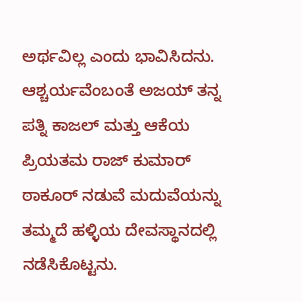ಅರ್ಥವಿಲ್ಲ ಎಂದು ಭಾವಿಸಿದನು. ಆಶ್ಚರ್ಯವೆಂಬಂತೆ ಅಜಯ್ ತನ್ನ ಪತ್ನಿ ಕಾಜಲ್ ಮತ್ತು ಆಕೆಯ ಪ್ರಿಯತಮ ರಾಜ್ ಕುಮಾರ್ ಠಾಕೂರ್ ನಡುವೆ ಮದುವೆಯನ್ನು ತಮ್ಮದೆ ಹಳ್ಳಿಯ ದೇವಸ್ಥಾನದಲ್ಲಿ ನಡೆಸಿಕೊಟ್ಟನು.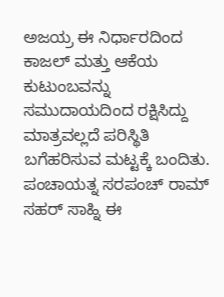ಅಜಯ್ರ ಈ ನಿರ್ಧಾರದಿಂದ ಕಾಜಲ್ ಮತ್ತು ಆಕೆಯ ಕುಟುಂಬವನ್ನು ಸಮುದಾಯದಿಂದ ರಕ್ಷಿಸಿದ್ದು ಮಾತ್ರವಲ್ಲದೆ ಪರಿಸ್ಥಿತಿ ಬಗೆಹರಿಸುವ ಮಟ್ಟಕ್ಕೆ ಬಂದಿತು. ಪಂಚಾಯತ್ನ ಸರಪಂಚ್ ರಾಮ್ ಸಹರ್ ಸಾಹ್ನಿ ಈ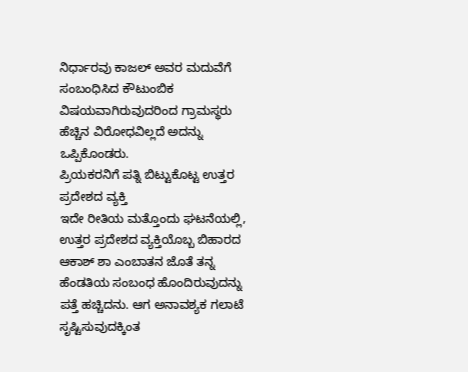ನಿರ್ಧಾರವು ಕಾಜಲ್ ಅವರ ಮದುವೆಗೆ ಸಂಬಂಧಿಸಿದ ಕೌಟುಂಬಿಕ ವಿಷಯವಾಗಿರುವುದರಿಂದ ಗ್ರಾಮಸ್ಥರು ಹೆಚ್ಚಿನ ವಿರೋಧವಿಲ್ಲದೆ ಅದನ್ನು ಒಪ್ಪಿಕೊಂಡರು.
ಪ್ರಿಯಕರನಿಗೆ ಪತ್ನಿ ಬಿಟ್ಟುಕೊಟ್ಟ ಉತ್ತರ ಪ್ರದೇಶದ ವ್ಯಕ್ತಿ
ಇದೇ ರೀತಿಯ ಮತ್ತೊಂದು ಘಟನೆಯಲ್ಲಿ, ಉತ್ತರ ಪ್ರದೇಶದ ವ್ಯಕ್ತಿಯೊಬ್ಬ ಬಿಹಾರದ ಆಕಾಶ್ ಶಾ ಎಂಬಾತನ ಜೊತೆ ತನ್ನ ಹೆಂಡತಿಯ ಸಂಬಂಧ ಹೊಂದಿರುವುದನ್ನು ಪತ್ತೆ ಹಚ್ಚಿದನು. ಆಗ ಅನಾವಶ್ಯಕ ಗಲಾಟೆ ಸೃಷ್ಟಿಸುವುದಕ್ಕಿಂತ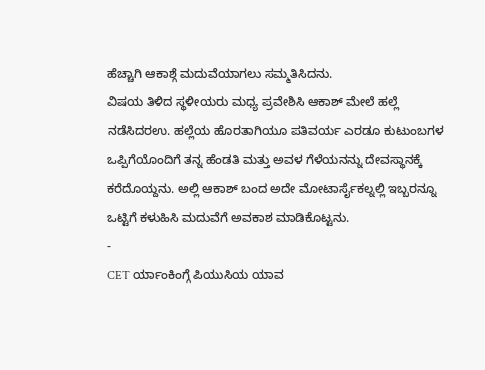ಹೆಚ್ಚಾಗಿ ಆಕಾಶ್ಗೆ ಮದುವೆಯಾಗಲು ಸಮ್ಮತಿಸಿದನು.
ವಿಷಯ ತಿಳಿದ ಸ್ಥಳೀಯರು ಮಧ್ಯ ಪ್ರವೇಶಿಸಿ ಆಕಾಶ್ ಮೇಲೆ ಹಲ್ಲೆ ನಡೆಸಿದರಉ. ಹಲ್ಲೆಯ ಹೊರತಾಗಿಯೂ ಪತಿವರ್ಯ ಎರಡೂ ಕುಟುಂಬಗಳ ಒಪ್ಪಿಗೆಯೊಂದಿಗೆ ತನ್ನ ಹೆಂಡತಿ ಮತ್ತು ಅವಳ ಗೆಳೆಯನನ್ನು ದೇವಸ್ಥಾನಕ್ಕೆ ಕರೆದೊಯ್ದನು. ಅಲ್ಲಿ ಆಕಾಶ್ ಬಂದ ಅದೇ ಮೋಟಾರ್ಸೈಕಲ್ನಲ್ಲಿ ಇಬ್ಬರನ್ನೂ ಒಟ್ಟಿಗೆ ಕಳುಹಿಸಿ ಮದುವೆಗೆ ಅವಕಾಶ ಮಾಡಿಕೊಟ್ಟನು.
-
CET ರ್ಯಾಂಕಿಂಗ್ಗೆ ಪಿಯುಸಿಯ ಯಾವ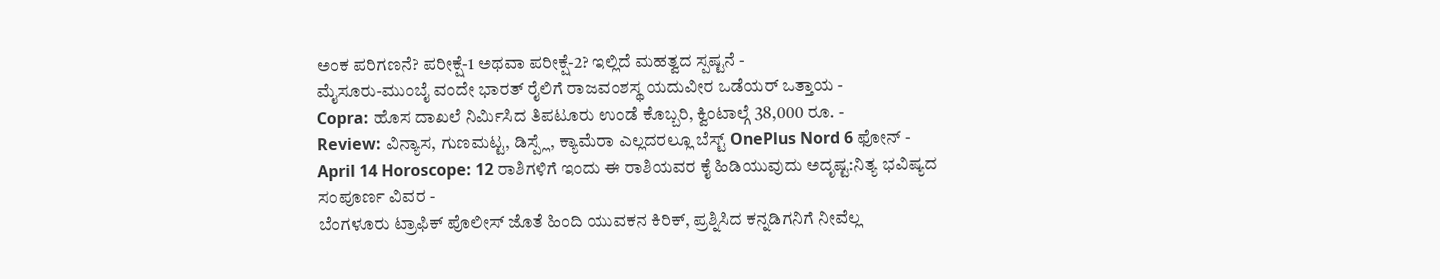ಅಂಕ ಪರಿಗಣನೆ? ಪರೀಕ್ಷೆ-1 ಅಥವಾ ಪರೀಕ್ಷೆ-2? ಇಲ್ಲಿದೆ ಮಹತ್ವದ ಸ್ಪಷ್ಟನೆ -
ಮೈಸೂರು-ಮುಂಬೈ ವಂದೇ ಭಾರತ್ ರೈಲಿಗೆ ರಾಜವಂಶಸ್ಥ ಯದುವೀರ ಒಡೆಯರ್ ಒತ್ತಾಯ -
Copra: ಹೊಸ ದಾಖಲೆ ನಿರ್ಮಿಸಿದ ತಿಪಟೂರು ಉಂಡೆ ಕೊಬ್ಬರಿ, ಕ್ವಿಂಟಾಲ್ಗೆ 38,000 ರೂ. -
Review: ವಿನ್ಯಾಸ, ಗುಣಮಟ್ಟ, ಡಿಸ್ಪ್ಲೆ, ಕ್ಯಾಮೆರಾ ಎಲ್ಲದರಲ್ಲೂ ಬೆಸ್ಟ್ OnePlus Nord 6 ಫೋನ್ -
April 14 Horoscope: 12 ರಾಶಿಗಳಿಗೆ ಇಂದು ಈ ರಾಶಿಯವರ ಕೈ ಹಿಡಿಯುವುದು ಅದೃಷ್ಟ:ನಿತ್ಯ ಭವಿಷ್ಯದ ಸಂಪೂರ್ಣ ವಿವರ -
ಬೆಂಗಳೂರು ಟ್ರಾಫಿಕ್ ಪೊಲೀಸ್ ಜೊತೆ ಹಿಂದಿ ಯುವಕನ ಕಿರಿಕ್, ಪ್ರಶ್ನಿಸಿದ ಕನ್ನಡಿಗನಿಗೆ ನೀವೆಲ್ಲ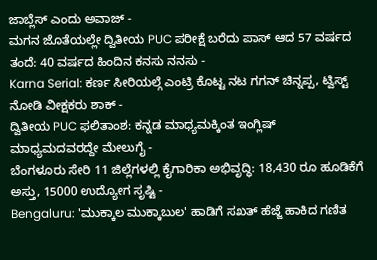ಜಾಬ್ಲೆಸ್ ಎಂದು ಅವಾಜ್ -
ಮಗನ ಜೊತೆಯಲ್ಲೇ ದ್ವಿತೀಯ PUC ಪರೀಕ್ಷೆ ಬರೆದು ಪಾಸ್ ಆದ 57 ವರ್ಷದ ತಂದೆ: 40 ವರ್ಷದ ಹಿಂದಿನ ಕನಸು ನನಸು -
Karna Serial: ಕರ್ಣ ಸೀರಿಯಲ್ಗೆ ಎಂಟ್ರಿ ಕೊಟ್ಟ ನಟ ಗಗನ್ ಚಿನ್ನಪ್ಪ, ಟ್ವಿಸ್ಟ್ ನೋಡಿ ವೀಕ್ಷಕರು ಶಾಕ್ -
ದ್ವಿತೀಯ PUC ಫಲಿತಾಂಶ: ಕನ್ನಡ ಮಾಧ್ಯಮಕ್ಕಿಂತ ಇಂಗ್ಲಿಷ್ ಮಾಧ್ಯಮದವರದ್ದೇ ಮೇಲುಗೈ -
ಬೆಂಗಳೂರು ಸೇರಿ 11 ಜಿಲ್ಲೆಗಳಲ್ಲಿ ಕೈಗಾರಿಕಾ ಅಭಿವೃದ್ಧಿ: 18,430 ರೂ ಹೂಡಿಕೆಗೆ ಅಸ್ತು, 15000 ಉದ್ಯೋಗ ಸೃಷ್ಟಿ -
Bengaluru: 'ಮುಕ್ಕಾಲ ಮುಕ್ಕಾಬುಲ' ಹಾಡಿಗೆ ಸಖತ್ ಹೆಜ್ಜೆ ಹಾಕಿದ ಗಣಿತ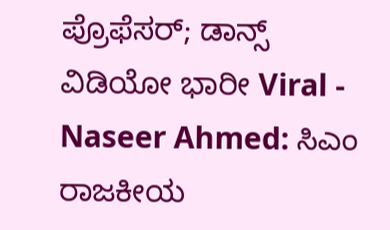ಪ್ರೊಫೆಸರ್; ಡಾನ್ಸ್ ವಿಡಿಯೋ ಭಾರೀ Viral -
Naseer Ahmed: ಸಿಎಂ ರಾಜಕೀಯ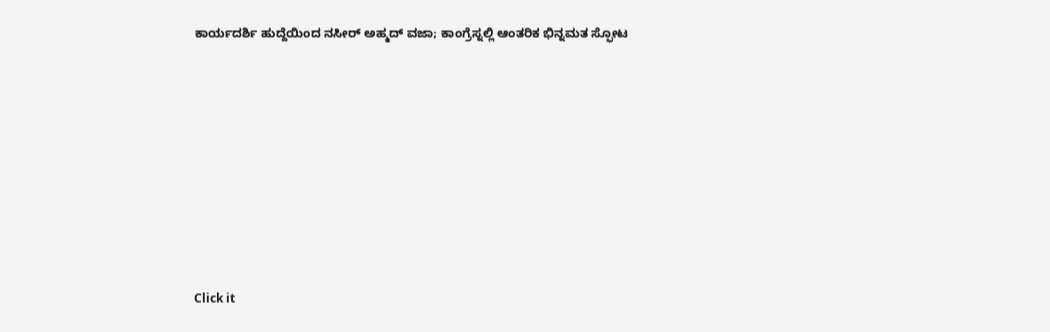ಕಾರ್ಯದರ್ಶಿ ಹುದ್ದೆಯಿಂದ ನಸೀರ್ ಅಹ್ಮದ್ ವಜಾ; ಕಾಂಗ್ರೆಸ್ನಲ್ಲಿ ಆಂತರಿಕ ಭಿನ್ನಮತ ಸ್ಫೋಟ












Click it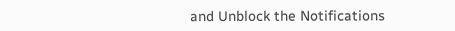and Unblock the Notifications